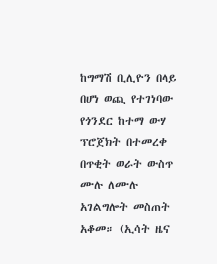ከግማሽ ቢሊዮን በላይ በሆነ ወጪ የተገነባው የጎንደር ከተማ ውሃ ፕሮጀክት በተመረቀ በጥቂት ወራት ውስጥ ሙሉ ለሙሉ አገልግሎት መስጠት አቆመ። (ኢሳት ዜና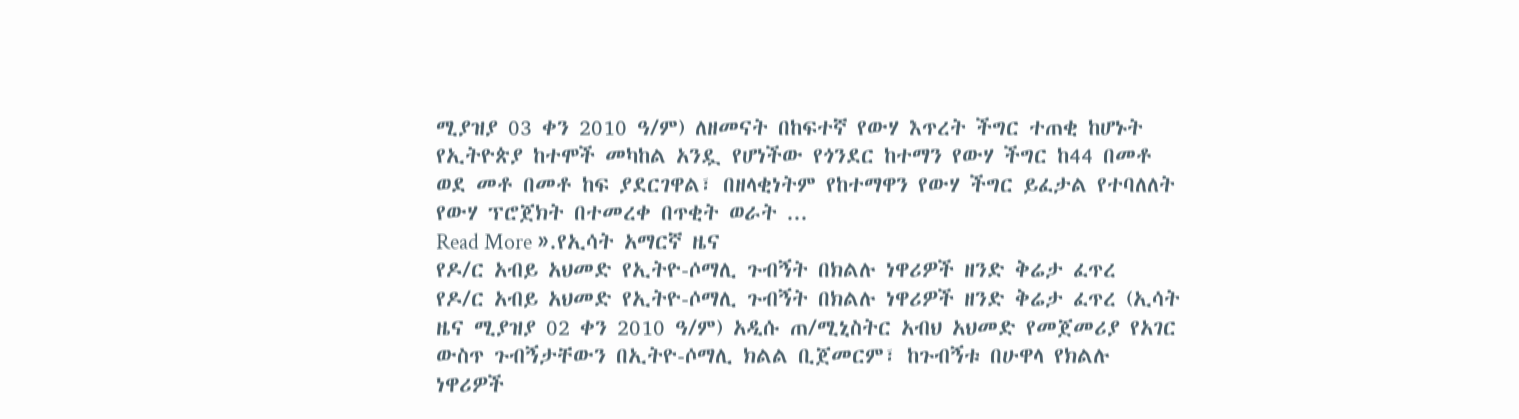ሚያዝያ 03 ቀን 2010 ዓ/ም) ለዘመናት በከፍተኛ የውሃ እጥረት ችግር ተጠቂ ከሆኑት የኢትዮጵያ ከተሞች መካከል አንዷ የሆነችው የጎንደር ከተማን የውሃ ችግር ከ44 በመቶ ወደ መቶ በመቶ ከፍ ያደርገዋል፣ በዘላቂነትም የከተማዋን የውሃ ችግር ይፈታል የተባለለት የውሃ ፕሮጀክት በተመረቀ በጥቂት ወራት ...
Read More ».የኢሳት አማርኛ ዜና
የዶ/ር አብይ አህመድ የኢትዮ-ሶማሊ ጉብኝት በክልሉ ነዋሪዎች ዘንድ ቅሬታ ፈጥረ
የዶ/ር አብይ አህመድ የኢትዮ-ሶማሊ ጉብኝት በክልሉ ነዋሪዎች ዘንድ ቅሬታ ፈጥረ (ኢሳት ዜና ሚያዝያ 02 ቀን 2010 ዓ/ም) አዲሱ ጠ/ሚኒስትር አብህ አህመድ የመጀመሪያ የአገር ውስጥ ጉብኝታቸውን በኢትዮ-ሶማሊ ክልል ቢጀመርም፣ ከጉብኝቱ በሁዋላ የክልሉ ነዋሪዎች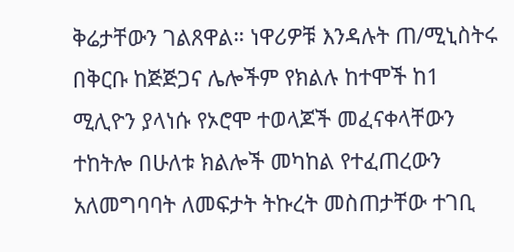ቅሬታቸውን ገልጸዋል። ነዋሪዎቹ እንዳሉት ጠ/ሚኒስትሩ በቅርቡ ከጅጅጋና ሌሎችም የክልሉ ከተሞች ከ1 ሚሊዮን ያላነሱ የኦሮሞ ተወላጆች መፈናቀላቸውን ተከትሎ በሁለቱ ክልሎች መካከል የተፈጠረውን አለመግባባት ለመፍታት ትኩረት መስጠታቸው ተገቢ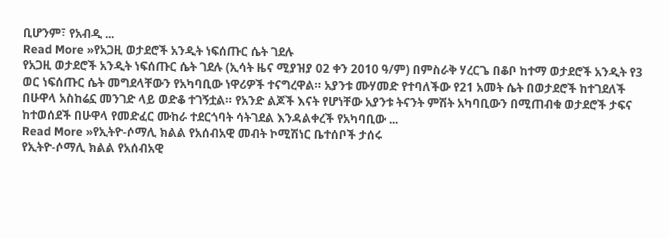ቢሆንም፣ የአብዲ ...
Read More »የአጋዚ ወታደሮች አንዲት ነፍሰጡር ሴት ገደሉ
የአጋዚ ወታደሮች አንዲት ነፍሰጡር ሴት ገደሉ (ኢሳት ዜና ሚያዝያ 02 ቀን 2010 ዓ/ም) በምስራቅ ሃረርጌ በቆቦ ከተማ ወታደሮች አንዲት የ3 ወር ነፍሰጡር ሴት መግደላቸውን የአካባቢው ነዋሪዎች ተናግረዋል። አያንቱ ሙሃመድ የተባለችው የ21 አመት ሴት በወታደሮች ከተገደለች በሁዋላ አስከሬኗ መንገድ ላይ ወድቆ ተገኝቷል። የአንድ ልጆች እናት የሆነቸው አያንቱ ትናንት ምሽት አካባቢውን በሚጠብቁ ወታደሮች ታፍና ከተወሰደች በሁዋላ የመድፈር ሙከራ ተደርጎባት ሳትገደል እንዳልቀረች የአካባቢው ...
Read More »የኢትዮ-ሶማሊ ክልል የአሰብአዊ መብት ኮሚሽነር ቤተሰቦች ታሰሩ
የኢትዮ-ሶማሊ ክልል የአሰብአዊ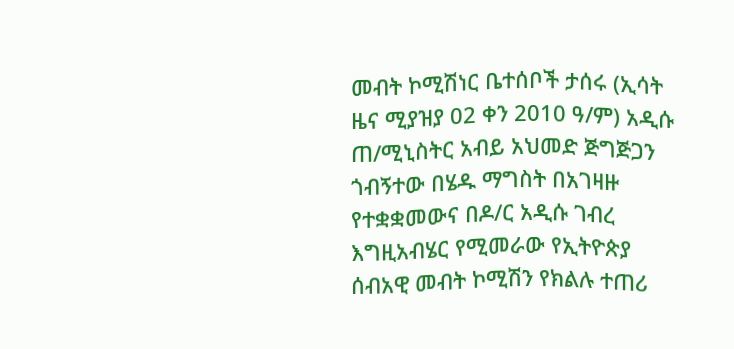መብት ኮሚሽነር ቤተሰቦች ታሰሩ (ኢሳት ዜና ሚያዝያ 02 ቀን 2010 ዓ/ም) አዲሱ ጠ/ሚኒስትር አብይ አህመድ ጅግጅጋን ጎብኝተው በሄዱ ማግስት በአገዛዙ የተቋቋመውና በዶ/ር አዲሱ ገብረ እግዚአብሄር የሚመራው የኢትዮጵያ ሰብአዊ መብት ኮሚሽን የክልሉ ተጠሪ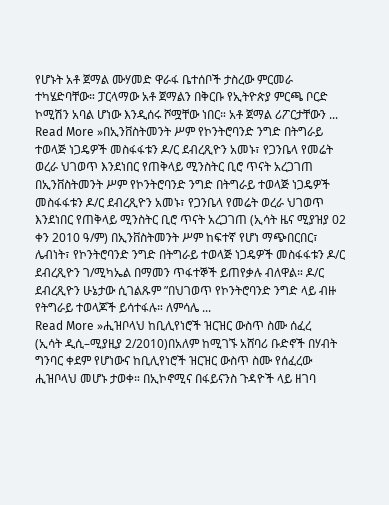የሆኑት አቶ ጀማል ሙሃመድ ዋራፋ ቤተሰቦች ታስረው ምርመራ ተካሄድባቸው። ፓርላማው አቶ ጀማልን በቅርቡ የኢትዮጵያ ምርጫ ቦርድ ኮሚሽን አባል ሆነው እንዲሰሩ ሾሟቸው ነበር። አቶ ጀማል ሪፖርታቸውን ...
Read More »በኢንቨስትመንት ሥም የኮንትሮባንድ ንግድ በትግራይ ተወላጅ ነጋዴዎች መስፋፋቱን ዶ/ር ደብረጺዮን አመኑ፣ የጋንቤላ የመሬት ወረራ ህገወጥ እንደነበር የጠቅላይ ሚንስትር ቢሮ ጥናት አረጋገጠ
በኢንቨስትመንት ሥም የኮንትሮባንድ ንግድ በትግራይ ተወላጅ ነጋዴዎች መስፋፋቱን ዶ/ር ደብረጺዮን አመኑ፣ የጋንቤላ የመሬት ወረራ ህገወጥ እንደነበር የጠቅላይ ሚንስትር ቢሮ ጥናት አረጋገጠ (ኢሳት ዜና ሚያዝያ 02 ቀን 2010 ዓ/ም) በኢንቨስትመንት ሥም ከፍተኛ የሆነ ማጭበርበር፣ ሌብነት፣ የኮንትሮባንድ ንግድ በትግራይ ተወላጅ ነጋዴዎች መስፋፋቱን ዶ/ር ደብረጺዮን ገ/ሚካኤል በማመን ጥፋተኞች ይጠየቃሉ ብለዋል። ዶ/ር ደብረጺዮን ሁኔታው ሲገልጹም ”በህገወጥ የኮንትሮባንድ ንግድ ላይ ብዙ የትግራይ ተወላጆች ይሳተፋሉ። ለምሳሌ ...
Read More »ሒዝቦላህ ከቢሊየነሮች ዝርዝር ውስጥ ስሙ ሰፈረ
(ኢሳት ዲሲ–ሚያዚያ 2/2010)በአለም ከሚገኙ አሸባሪ ቡድኖች በሃብት ግንባር ቀደም የሆነውና ከቢሊየነሮች ዝርዝር ውስጥ ስሙ የሰፈረው ሒዝቦላህ መሆኑ ታወቀ። በኢኮኖሚና በፋይናንስ ጉዳዮች ላይ ዘገባ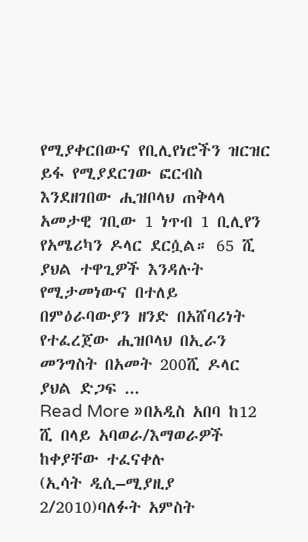የሚያቀርበውና የቢሊየነሮችን ዝርዝር ይፋ የሚያደርገው ፎርብስ እንደዘገበው ሒዝቦላህ ጠቅላላ አመታዊ ገቢው 1 ነጥብ 1 ቢሊየን የአሜሪካን ዶላር ደርሷል። 65 ሺ ያህል ተዋጊዎች እንዳሉት የሚታመነውና በተለይ በምዕራባውያን ዘንድ በአሸባሪነት የተፈረጀው ሒዝቦላህ በኢራን መንግስት በአመት 200ሺ ዶላር ያህል ድጋፍ ...
Read More »በአዲስ አበባ ከ12 ሺ በላይ አባወራ/እማወራዎች ከቀያቸው ተፈናቀሉ
(ኢሳት ዲሲ–ሚያዚያ 2/2010)ባለፉት አምስት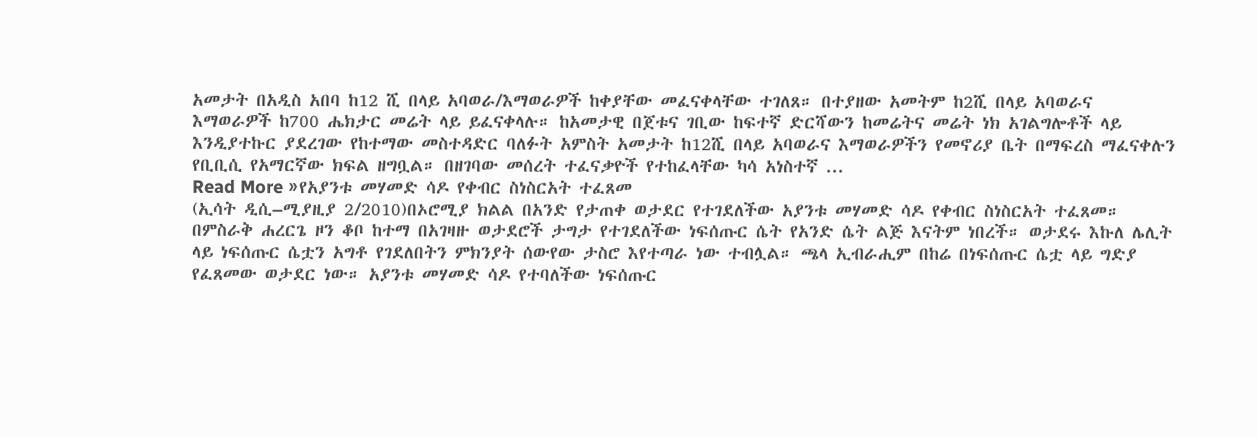አመታት በአዲስ አበባ ከ12 ሺ በላይ አባወራ/እማወራዎች ከቀያቸው መፈናቀላቸው ተገለጸ። በተያዘው አመትም ከ2ሺ በላይ አባወራና እማወራዎች ከ700 ሔክታር መሬት ላይ ይፈናቀላሉ። ከአመታዊ በጀቱና ገቢው ከፍተኛ ድርሻውን ከመሬትና መሬት ነክ አገልግሎቶች ላይ እንዲያተኩር ያደረገው የከተማው መስተዳድር ባለፉት አምስት አመታት ከ12ሺ በላይ አባወራና እማወራዎችን የመኖሪያ ቤት በማፍረስ ማፈናቀሉን የቢቢሲ የአማርኛው ክፍል ዘግቧል። በዘገባው መሰረት ተፈናቃዮች የተከፈላቸው ካሳ አነስተኛ ...
Read More »የአያንቱ መሃመድ ሳዶ የቀብር ስነስርአት ተፈጸመ
(ኢሳት ዲሲ–ሚያዚያ 2/2010)በኦሮሚያ ክልል በአንድ የታጠቀ ወታደር የተገደለችው አያንቱ መሃመድ ሳዶ የቀብር ስነስርአት ተፈጸመ። በምስራቅ ሐረርጌ ዞን ቆቦ ከተማ በአገዛዙ ወታደሮች ታግታ የተገደለችው ነፍሰጡር ሴት የአንድ ሴት ልጅ እናትም ነበረች። ወታደሩ እኩለ ሌሊት ላይ ነፍሰጡር ሴቷን አግቶ የገደለበትን ምክንያት ሰውየው ታስሮ እየተጣራ ነው ተብሏል። ጫላ ኢብራሒም በከሬ በነፍሰጡር ሴቷ ላይ ግድያ የፈጸመው ወታደር ነው። አያንቱ መሃመድ ሳዶ የተባለችው ነፍሰጡር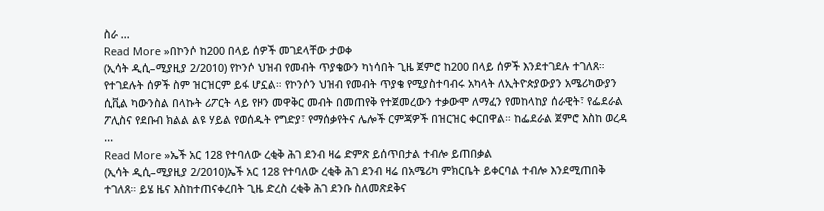ስራ ...
Read More »በኮንሶ ከ200 በላይ ሰዎች መገደላቸው ታወቀ
(ኢሳት ዲሲ–ሚያዚያ 2/2010) የኮንሶ ህዝብ የመብት ጥያቄውን ካነሳበት ጊዜ ጀምሮ ከ200 በላይ ሰዎች እንደተገደሉ ተገለጸ። የተገደሉት ሰዎች ስም ዝርዝርም ይፋ ሆኗል። የኮንሶን ህዝብ የመብት ጥያቄ የሚያስተባብሩ አካላት ለኢትዮጵያውያን አሜሪካውያን ሲቪል ካውንስል በላኩት ሪፖርት ላይ የዞን መዋቅር መብት በመጠየቅ የተጀመረውን ተቃውሞ ለማፈን የመከላከያ ሰራዊት፣ የፌደራል ፖሊስና የደቡብ ክልል ልዩ ሃይል የወሰዱት የግድያ፣ የማሰቃየትና ሌሎች ርምጃዎች በዝርዝር ቀርበዋል። ከፌደራል ጀምሮ እስከ ወረዳ ...
Read More »ኤች አር 128 የተባለው ረቂቅ ሕገ ደንብ ዛሬ ድምጽ ይሰጥበታል ተብሎ ይጠበቃል
(ኢሳት ዲሲ–ሚያዚያ 2/2010)ኤች አር 128 የተባለው ረቂቅ ሕገ ደንብ ዛሬ በአሜሪካ ምክርቤት ይቀርባል ተብሎ እንደሚጠበቅ ተገለጸ። ይሄ ዜና እስከተጠናቀረበት ጊዜ ድረስ ረቂቅ ሕገ ደንቡ ስለመጽደቅና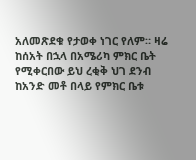አለመጽደቁ የታወቀ ነገር የለም። ዛሬ ከሰአት በኋላ በአሜሪካ ምክር ቤት የሚቀርበው ይህ ረቂቅ ህገ ደንብ ከአንድ መቶ በላይ የምክር ቤቱ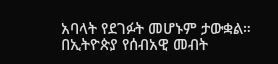አባላት የደገፉት መሆኑም ታውቋል። በኢትዮጵያ የሰብአዊ መብት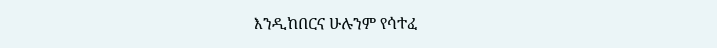እንዲከበርና ሁሉንም የሳተፈ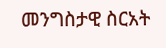መንግስታዊ ስርአት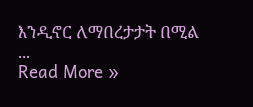እንዲኖር ለማበረታታት በሚል ...
Read More »